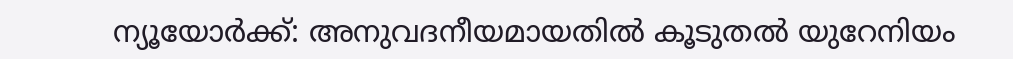ന്യൂയോര്‍ക്ക്: അനുവദനീയമായതില്‍ കൂടുതല്‍ യുറേനിയം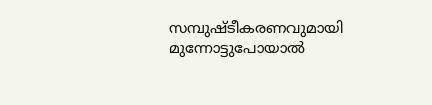സമ്പുഷ്ടീകരണവുമായി മുന്നോട്ടുപോയാല്‍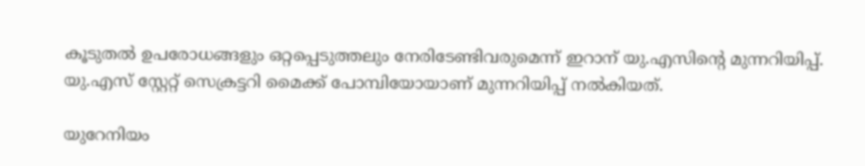കൂടുതല്‍ ഉപരോധങ്ങളും ഒറ്റപ്പെടുത്തലും നേരിടേണ്ടിവരുമെന്ന് ഇറാന് യു.എസിന്റെ മുന്നറിയിപ്പ്. യു.എസ് സ്റ്റേറ്റ് സെക്രട്ടറി മൈക്ക് പോമ്പിയോയാണ് മുന്നറിയിപ്പ് നല്‍കിയത്.

യുറേനിയം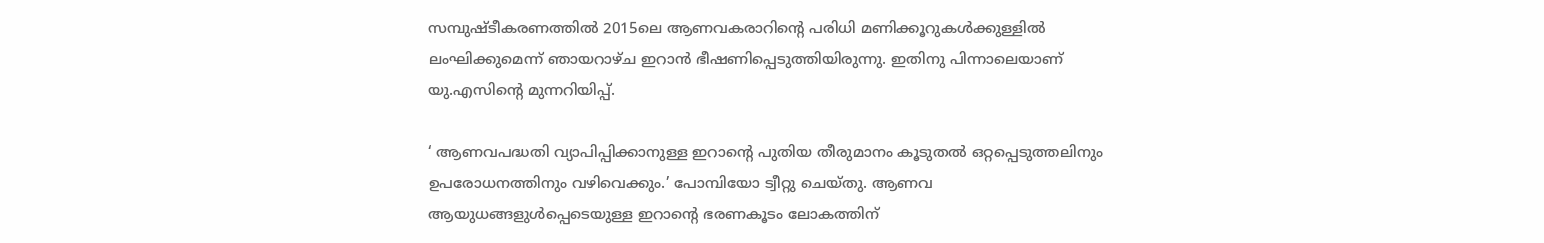സമ്പുഷ്ടീകരണത്തില്‍ 2015ലെ ആണവകരാറിന്റെ പരിധി മണിക്കൂറുകള്‍ക്കുള്ളില്‍ ലംഘിക്കുമെന്ന് ഞായറാഴ്ച ഇറാന്‍ ഭീഷണിപ്പെടുത്തിയിരുന്നു. ഇതിനു പിന്നാലെയാണ് യു.എസിന്റെ മുന്നറിയിപ്പ്.

‘ ആണവപദ്ധതി വ്യാപിപ്പിക്കാനുള്ള ഇറാന്റെ പുതിയ തീരുമാനം കൂടുതല്‍ ഒറ്റപ്പെടുത്തലിനും ഉപരോധനത്തിനും വഴിവെക്കും.’ പോമ്പിയോ ട്വീറ്റു ചെയ്തു. ആണവ ആയുധങ്ങളുള്‍പ്പെടെയുള്ള ഇറാന്റെ ഭരണകൂടം ലോകത്തിന്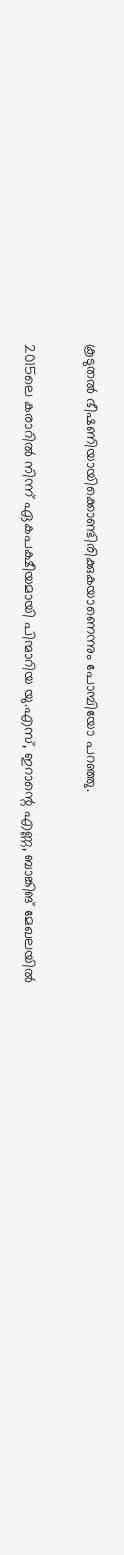കൂടുതല്‍ ഭീഷണിയായിക്കൊണ്ടിരിക്കുകയാണെന്നും പോമ്പിയോ പറഞ്ഞു.

2015ലെ കരാറില്‍ നിന്ന് ഏകപക്ഷീയമായി പിന്മാറിയ യു.എസ്, ഇറാന്റെ എണ്ണ, ബാങ്കിങ് മേഖലയില്‍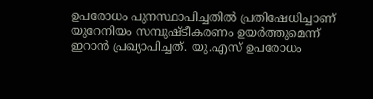ഉപരോധം പുനസ്ഥാപിച്ചതില്‍ പ്രതിഷേധിച്ചാണ് യുറേനിയം സമ്പുഷ്ടീകരണം ഉയര്‍ത്തുമെന്ന് ഇറാന്‍ പ്രഖ്യാപിച്ചത്. യു.എസ് ഉപരോധം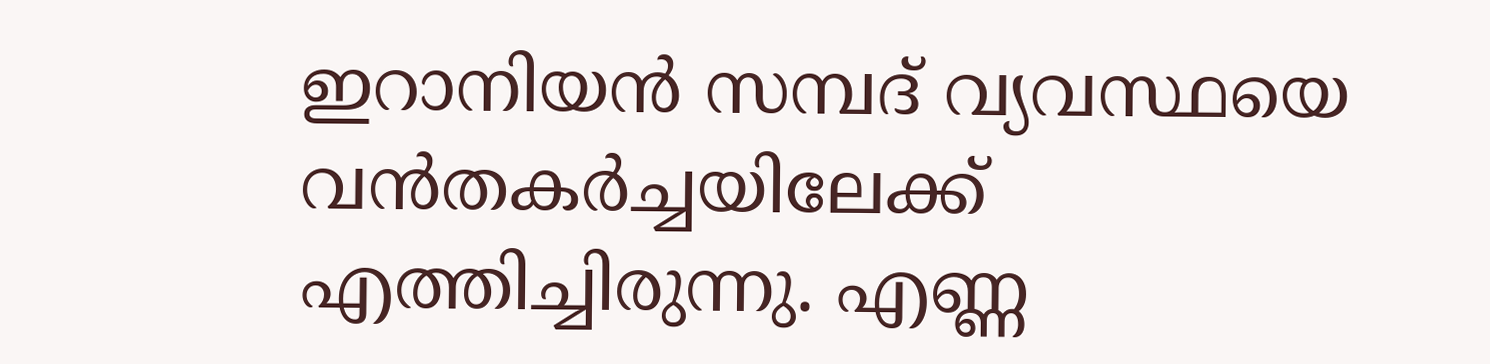ഇറാനിയന്‍ സമ്പദ് വ്യവസ്ഥയെ വന്‍തകര്‍ച്ചയിലേക്ക് എത്തിച്ചിരുന്നു. എണ്ണ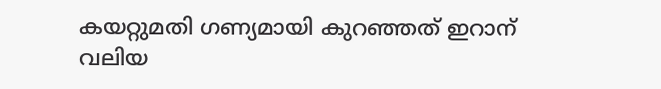കയറ്റുമതി ഗണ്യമായി കുറഞ്ഞത് ഇറാന് വലിയ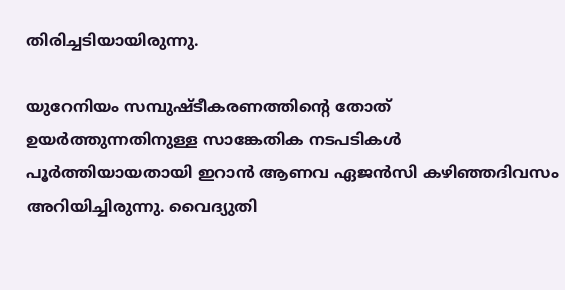തിരിച്ചടിയായിരുന്നു.

യുറേനിയം സമ്പുഷ്ടീകരണത്തിന്റെ തോത് ഉയര്‍ത്തുന്നതിനുള്ള സാങ്കേതിക നടപടികള്‍ പൂര്‍ത്തിയായതായി ഇറാന്‍ ആണവ ഏജന്‍സി കഴിഞ്ഞദിവസം അറിയിച്ചിരുന്നു. വൈദ്യുതി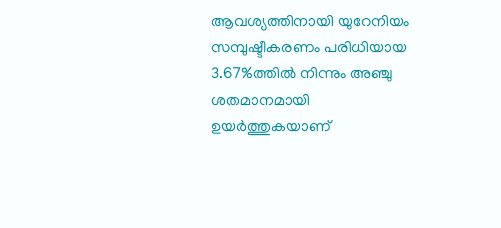ആവശ്യത്തിനായി യുറേനിയം സമ്പുഷ്ടീകരണം പരിധിയായ 3.67%ത്തില്‍ നിന്നും അഞ്ചു ശതമാനമായി ഉയര്‍ത്തുകയാണ്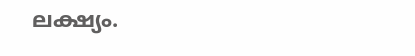ലക്ഷ്യം.